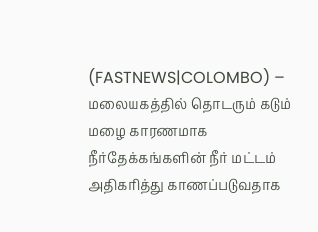(FASTNEWS|COLOMBO) – மலையகத்தில் தொடரும் கடும் மழை காரணமாக நீர்தேக்கங்களின் நீர் மட்டம் அதிகரித்து காணப்படுவதாக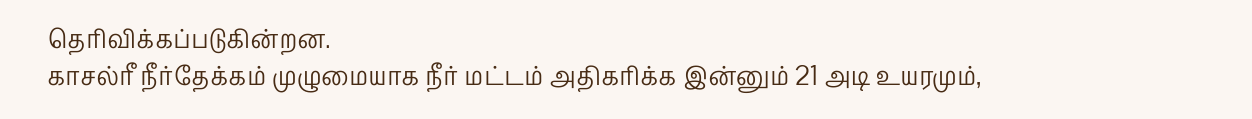தெரிவிக்கப்படுகின்றன.
காசல்ரீ நீர்தேக்கம் முழுமையாக நீர் மட்டம் அதிகரிக்க இன்னும் 21 அடி உயரமும்,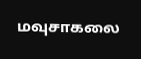மவுசாகலை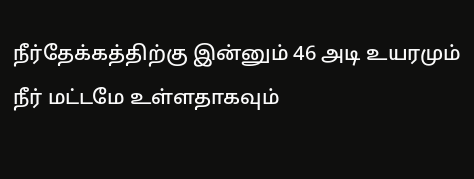நீர்தேக்கத்திற்கு இன்னும் 46 அடி உயரமும் நீர் மட்டமே உள்ளதாகவும்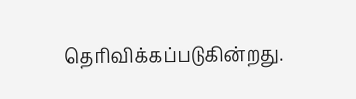தெரிவிக்கப்படுகின்றது.